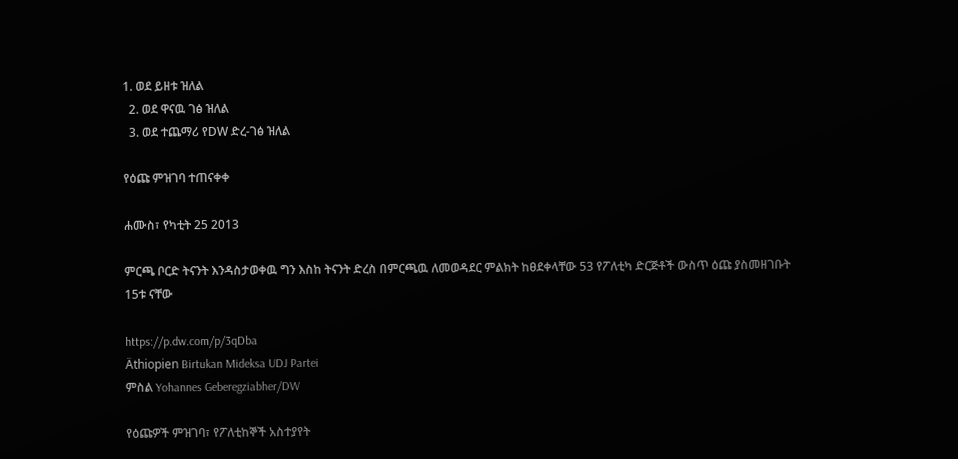1. ወደ ይዘቱ ዝለል
  2. ወደ ዋናዉ ገፅ ዝለል
  3. ወደ ተጨማሪ የDW ድረ-ገፅ ዝለል

የዕጩ ምዝገባ ተጠናቀቀ

ሐሙስ፣ የካቲት 25 2013

ምርጫ ቦርድ ትናንት እንዳስታወቀዉ ግን እስከ ትናንት ድረስ በምርጫዉ ለመወዳደር ምልክት ከፀደቀላቸው 53 የፖለቲካ ድርጅቶች ውስጥ ዕጩ ያስመዘገቡት 15ቱ ናቸው

https://p.dw.com/p/3qDba
Äthiopien Birtukan Mideksa UDJ Partei
ምስል Yohannes Geberegziabher/DW

የዕጩዎች ምዝገባ፣ የፖለቲከኞች አስተያየት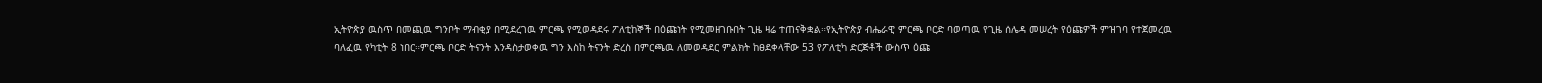ኢትዮጵያ ዉስጥ በመጪዉ ግንቦት ማብቂያ በሚደረገዉ ምርጫ የሚወዳደሩ ፖለቲከኞች በዕጩነት የሚመዘገቡበት ጊዜ ዛሬ ተጠናቅቋል።የኢትዮጵያ ብሔራዊ ምርጫ ቦርድ ባወጣዉ የጊዜ ሰሌዳ መሠረት የዕጩዎች ምዝገባ የተጀመረዉ ባለፈዉ የካቲት 8 ነበር።ምርጫ ቦርድ ትናንት እንዳስታወቀዉ ግን እስከ ትናንት ድረስ በምርጫዉ ለመወዳደር ምልክት ከፀደቀላቸው 53 የፖለቲካ ድርጅቶች ውስጥ ዕጩ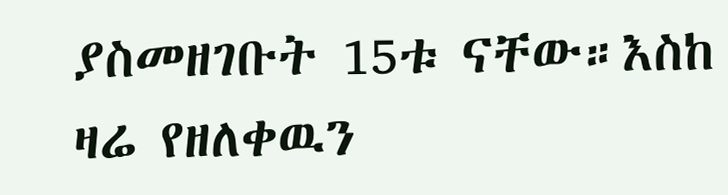ያስመዘገቡት 15ቱ ናቸው።እስከ ዛሬ የዘለቀዉን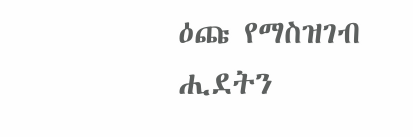ዕጩ የማስዝገብ ሒደትን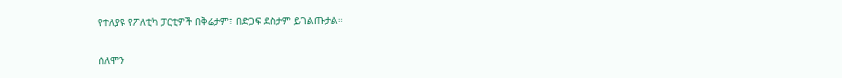የተለያዩ የፖለቲካ ፓርቲዎች በቅሬታም፣ በድጋፍ ደስታም ይገልጡታል።

ሰለሞን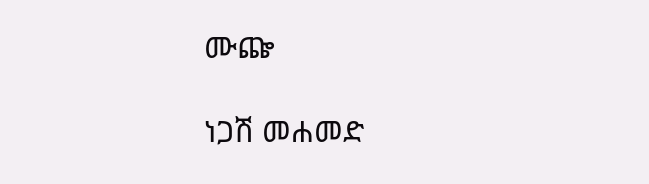ሙጬ

ነጋሽ መሐመድ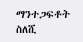ማንተጋፍቶት ስለሺ